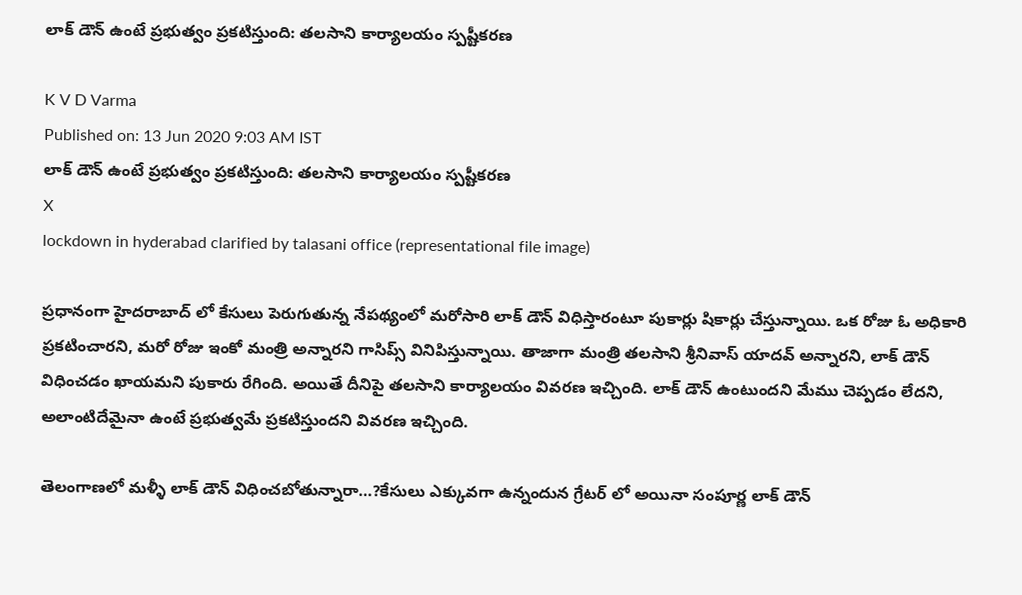లాక్ డౌన్ ఉంటే ప్రభుత్వం ప్రకటిస్తుంది: తలసాని కార్యాలయం స్పష్టీకరణ

K V D Varma
Published on: 13 Jun 2020 9:03 AM IST
లాక్ డౌన్ ఉంటే ప్రభుత్వం ప్రకటిస్తుంది: తలసాని కార్యాలయం స్పష్టీకరణ
X
lockdown in hyderabad clarified by talasani office (representational file image)

ప్రధానంగా హైదరాబాద్ లో కేసులు పెరుగుతున్న నేపథ్యంలో మరోసారి లాక్ డౌన్ విధిస్తారంటూ పుకార్లు షికార్లు చేస్తున్నాయి. ఒక రోజు ఓ అధికారి ప్రకటించారని, మరో రోజు ఇంకో మంత్రి అన్నారని గాసిప్స్ వినిపిస్తున్నాయి. తాజాగా మంత్రి తలసాని శ్రీనివాస్ యాదవ్ అన్నారని, లాక్ డౌన్ విధించడం ఖాయమని పుకారు రేగింది. అయితే దీనిపై తలసాని కార్యాలయం వివరణ ఇచ్చింది. లాక్ డౌన్ ఉంటుందని మేము చెప్పడం లేదని, అలాంటిదేమైనా ఉంటే ప్రభుత్వమే ప్రకటిస్తుందని వివరణ ఇచ్చింది.

తెలంగాణలో మళ్ళీ లాక్ డౌన్ విధించబోతున్నారా…?కేసులు ఎక్కువగా ఉన్నందున గ్రేటర్ లో అయినా సంపూర్ణ లాక్ డౌన్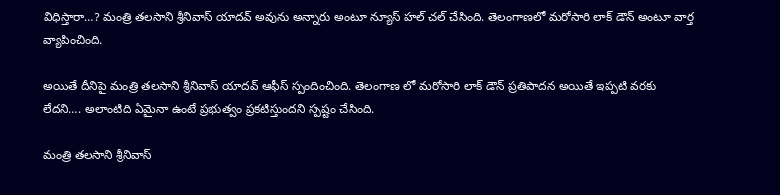విధిస్తారా…? మంత్రి తలసాని శ్రీనివాస్ యాదవ్ అవును అన్నారు అంటూ న్యూస్ హల్ చల్ చేసింది. తెలంగాణలో మరోసారి లాక్ డౌన్ అంటూ వార్త వ్యాపించింది.

అయితే దీనిపై మంత్రి తలసాని శ్రీనివాస్ యాదవ్ ఆఫీస్ స్పందించింది. తెలంగాణ లో మరోసారి లాక్ డౌన్ ప్రతిపాదన అయితే ఇప్పటి వరకు లేదని…. అలాంటిది ఏమైనా ఉంటే ప్రభుత్వం ప్రకటిస్తుందని స్పష్టం చేసింది.

మంత్రి తలసాని శ్రీనివాస్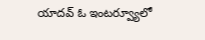యాదవ్ ఓ ఇంటర్వ్యూలో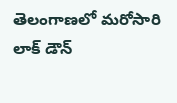తెలంగాణలో మరోసారి లాక్ డౌన్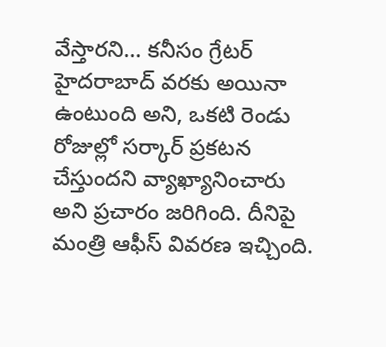వేస్తారని… కనీసం గ్రేటర్ హైదరాబాద్ వరకు అయినా ఉంటుంది అని, ఒకటి రెండు రోజుల్లో సర్కార్ ప్రకటన చేస్తుందని వ్యాఖ్యానించారు అని ప్రచారం జరిగింది. దీనిపై మంత్రి ఆఫీస్ వివరణ ఇచ్చింది.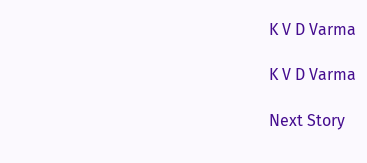K V D Varma

K V D Varma

Next Story